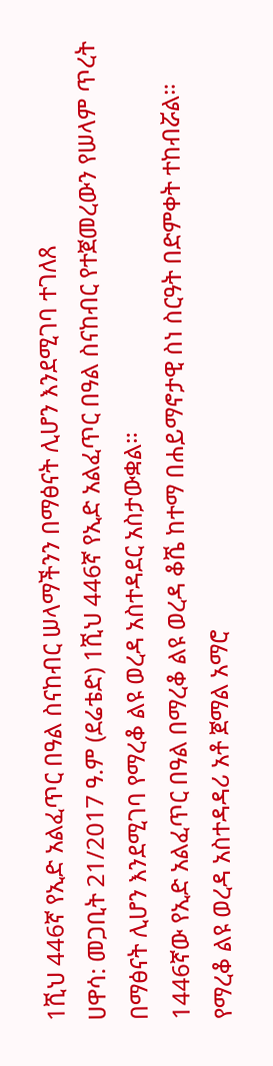1ሺህ 446ኛ የኢድ አልፈጥር በዓል ስናከብር ሠላማችንን በማፅናት ሊሆን እንደሚገባ ተገለጸ
ሀዋሳ: መጋቢት 21/2017 ዓ.ም (ደሬቴድ) 1ሺህ 446ኛ የኢድ አልፈጥር በዓል ስናከብር የተጀመረውን የሠላም ጥረት በማፅናት ሊሆን እንደሚገባ የማረቆ ልዩ ወረዳ አስተዳደር አስታውቋል።
1446ኛው የኢድ አልፈጥር በዓል በማረቆ ልዩ ወረዳ ቆሼ ከተማ በሐይማኖታዊ ስነ ስርዓት በድምቀት ተከብሯል።
የማረቆ ልዩ ወረዳ አስተዳዳሪ አቶ ጀማል አማሮ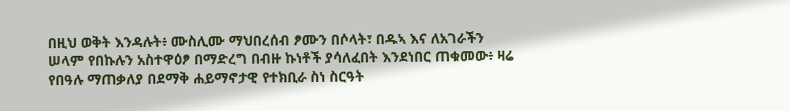በዚህ ወቅት እንዳሉት፥ ሙስሊሙ ማህበረሰብ ፆሙን በሶላት፣ በዱኣ እና ለአገራችን ሠላም የበኩሉን አስተዋዕፆ በማድረግ በብዙ ኩነቶች ያሳለፈበት እንደነበር ጠቁመው፥ ዛሬ የበዓሉ ማጠቃለያ በደማቅ ሐይማኖታዊ የተክቢራ ስነ ስርዓት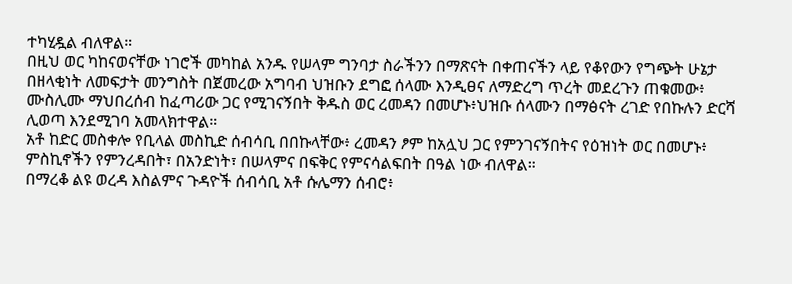ተካሂዷል ብለዋል።
በዚህ ወር ካከናወናቸው ነገሮች መካከል አንዱ የሠላም ግንባታ ስራችንን በማጽናት በቀጠናችን ላይ የቆየውን የግጭት ሁኔታ በዘላቂነት ለመፍታት መንግስት በጀመረው አግባብ ህዝቡን ደግፎ ሰላሙ እንዲፀና ለማድረግ ጥረት መደረጉን ጠቁመው፥ ሙስሊሙ ማህበረሰብ ከፈጣሪው ጋር የሚገናኝበት ቅዱስ ወር ረመዳን በመሆኑ፥ህዝቡ ሰላሙን በማፅናት ረገድ የበኩሉን ድርሻ ሊወጣ እንደሚገባ አመላክተዋል።
አቶ ከድር መስቀሎ የቢላል መስኪድ ሰብሳቢ በበኩላቸው፥ ረመዳን ፆም ከአሏህ ጋር የምንገናኝበትና የዕዝነት ወር በመሆኑ፥ ምስኪኖችን የምንረዳበት፣ በአንድነት፣ በሠላምና በፍቅር የምናሳልፍበት በዓል ነው ብለዋል።
በማረቆ ልዩ ወረዳ እስልምና ጉዳዮች ሰብሳቢ አቶ ሱሌማን ሰብሮ፥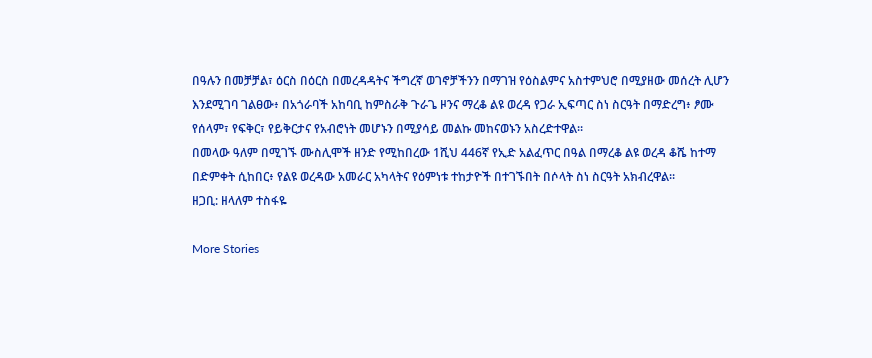በዓሉን በመቻቻል፣ ዕርስ በዕርስ በመረዳዳትና ችግረኛ ወገኖቻችንን በማገዝ የዕስልምና አስተምህሮ በሚያዘው መሰረት ሊሆን እንደሚገባ ገልፀው፥ በአጎራባች አከባቢ ከምስራቅ ጉራጌ ዞንና ማረቆ ልዩ ወረዳ የጋራ ኢፍጣር ስነ ስርዓት በማድረግ፥ ፆሙ የሰላም፣ የፍቅር፣ የይቅርታና የአብሮነት መሆኑን በሚያሳይ መልኩ መከናወኑን አስረድተዋል።
በመላው ዓለም በሚገኙ ሙስሊሞች ዘንድ የሚከበረው 1ሺህ 446ኛ የኢድ አልፈጥር በዓል በማረቆ ልዩ ወረዳ ቆሼ ከተማ በድምቀት ሲከበር፥ የልዩ ወረዳው አመራር አካላትና የዕምነቱ ተከታዮች በተገኙበት በሶላት ስነ ስርዓት አክብረዋል።
ዘጋቢ: ዘላለም ተስፋዬ

More Stories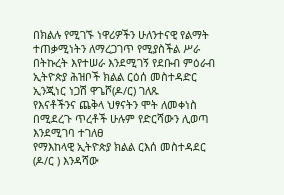በክልሉ የሚገኙ ነዋሪዎችን ሁለንተናዊ የልማት ተጠቃሚነትን ለማረጋገጥ የሚያስችል ሥራ በትኩረት እየተሠራ እንደሚገኝ የደቡብ ምዕራብ ኢትዮጵያ ሕዝቦች ክልል ርዕሰ መስተዳድር ኢንጂነር ነጋሽ ዋጌሾ(ዶ/ር) ገለጹ
የእናቶችንና ጨቅላ ህፃናትን ሞት ለመቀነስ በሚደረጉ ጥረቶች ሁሉም የድርሻውን ሊወጣ እንደሚገባ ተገለፀ
የማእከላዊ ኢትዮጵያ ክልል ርእሰ መስተዳደር (ዶ/ር ) እንዳሻው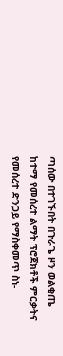ጣሰው በተገኙበት በጉራጌ ዞን ወልቂጤ ከተማ የመሰረተ ልማት ፕሮጀክቶች ምርቃትና የመሰረተ ድንጋይ የማስቀመጥ ስነ-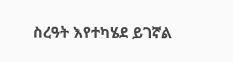ስረዓት እየተካሄደ ይገኛል